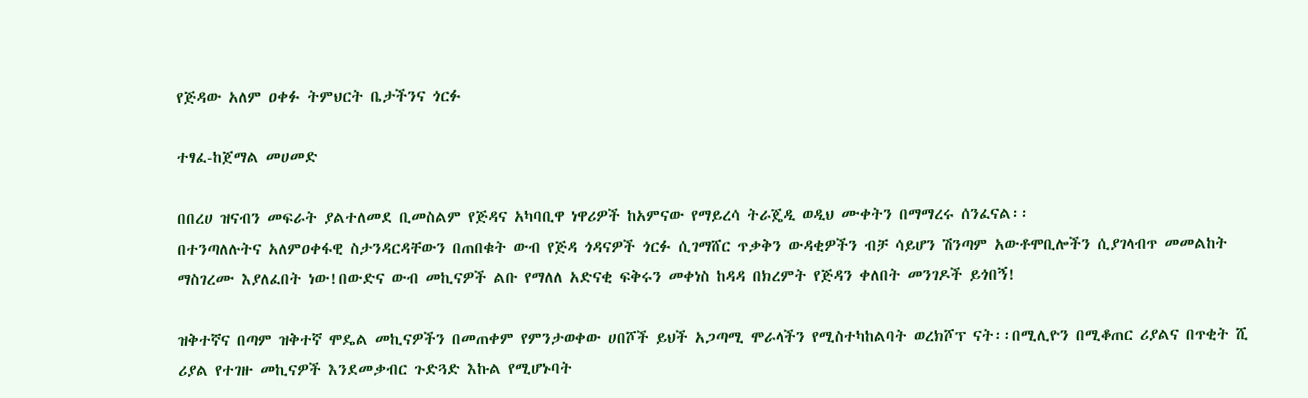የጅዳው አለም ዐቀፉ ትምህርት ቤታችንና ጎርፉ

ተፃፈ-ከጀማል መሀመድ

በበረሀ ዝናብን መፍራት ያልተለመደ ቢመስልም የጅዳና አካባቢዋ ነዋሪዎች ከአምናው የማይረሳ ትራጄዲ ወዲህ ሙቀትን በማማረሩ ሰንፈናል፡፡
በተንጣለሉትና አለምዐቀፋዊ ስታንዳርዳቸውን በጠበቁት ውብ የጅዳ ጎዳናዎች ጎርፉ ሲገማሸር ጥቃቅን ውዳቂዎችን ብቻ ሳይሆን ሽንጣም አውቶሞቢሎችን ሲያገላብጥ መመልከት ማስገረሙ እያለፈበት ነው!በውድና ውብ መኪናዎች ልቡ የማለለ አድናቂ ፍቅሩን መቀነስ ከዳዳ በክረምት የጅዳን ቀለበት መንገዶች ይጎበኝ!

ዝቅተኛና በጣም ዝቅተኛ ሞዴል መኪናዎችን በመጠቀም የምንታወቀው ሀበሾች ይህች አጋጣሚ ሞራላችን የሚስተካከልባት ወረክሾፕ ናት፡፡በሚሊዮን በሚቆጠር ሪያልና በጥቂት ሺ ሪያል የተገዙ መኪናዎች እንደመቃብር ጉድጓድ እኩል የሚሆኑባት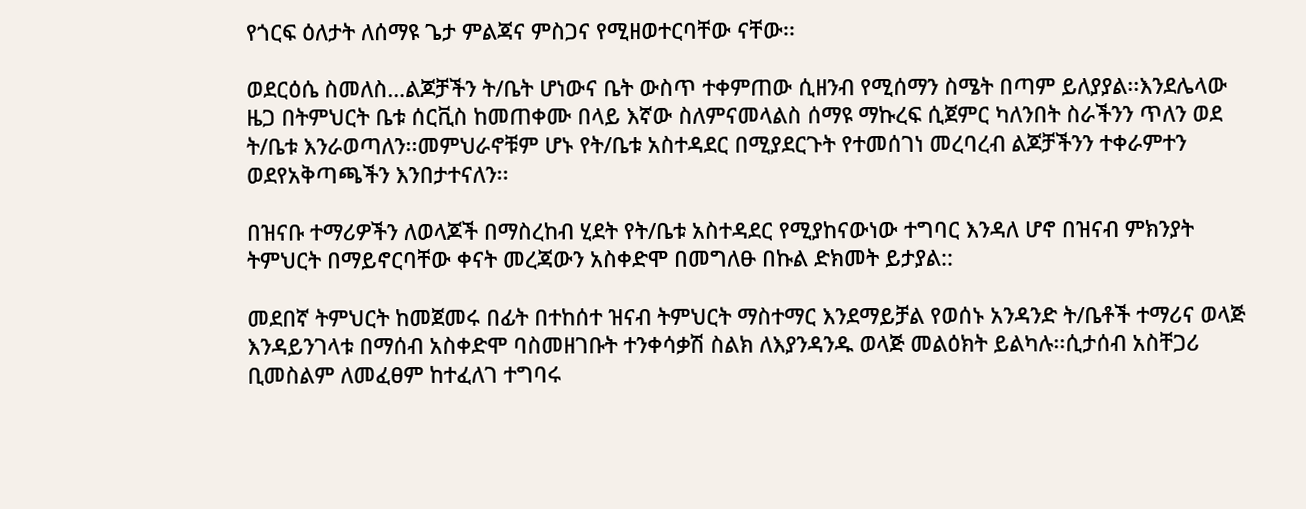የጎርፍ ዕለታት ለሰማዩ ጌታ ምልጃና ምስጋና የሚዘወተርባቸው ናቸው፡፡

ወደርዕሴ ስመለስ…ልጆቻችን ት/ቤት ሆነውና ቤት ውስጥ ተቀምጠው ሲዘንብ የሚሰማን ስሜት በጣም ይለያያል፡፡እንደሌላው ዜጋ በትምህርት ቤቱ ሰርቪስ ከመጠቀሙ በላይ እኛው ስለምናመላልስ ሰማዩ ማኩረፍ ሲጀምር ካለንበት ስራችንን ጥለን ወደ ት/ቤቱ እንራወጣለን፡፡መምህራኖቹም ሆኑ የት/ቤቱ አስተዳደር በሚያደርጉት የተመሰገነ መረባረብ ልጆቻችንን ተቀራምተን ወደየአቅጣጫችን እንበታተናለን፡፡

በዝናቡ ተማሪዎችን ለወላጆች በማስረከብ ሂደት የት/ቤቱ አስተዳደር የሚያከናውነው ተግባር እንዳለ ሆኖ በዝናብ ምክንያት ትምህርት በማይኖርባቸው ቀናት መረጃውን አስቀድሞ በመግለፁ በኩል ድክመት ይታያል::

መደበኛ ትምህርት ከመጀመሩ በፊት በተከሰተ ዝናብ ትምህርት ማስተማር እንደማይቻል የወሰኑ አንዳንድ ት/ቤቶች ተማሪና ወላጅ እንዳይንገላቱ በማሰብ አስቀድሞ ባስመዘገቡት ተንቀሳቃሽ ስልክ ለእያንዳንዱ ወላጅ መልዕክት ይልካሉ፡፡ሲታሰብ አስቸጋሪ ቢመስልም ለመፈፀም ከተፈለገ ተግባሩ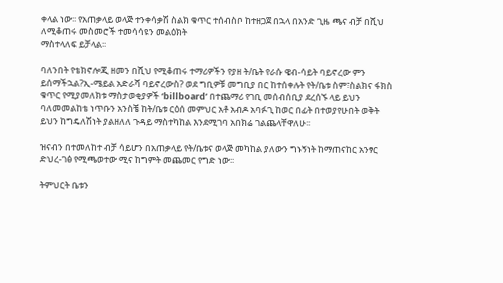ቀላል ነው፡፡ የአጠቃላይ ወላጅ ተንቀሳቃሽ ስልክ ቁጥር ተሰብስቦ ከተዘጋጀ በኋላ በአንድ ጊዜ ጫና ብቻ በሺህ ለሚቆጠሩ መስመሮች ተመሳሳዩን መልዕክት
ማስተላለፍ ይቻላል፡፡

ባለንበት የቴክኖሎጂ ዘመን በሺህ የሚቆጠሩ ተማሪዎችን የያዘ ት/ቤት የራሱ ዌብ-ሳይት ባይኖረው ምን ይሰማችኋል?ኢ-ሜይል አድራሻ ባይኖረውስ? ወደ ግቢዎቹ መግቢያ በር ከተሰቀሉት የት/ቤቱ ስም፣ስልክና ፋክስ ቁጥር የሚያመለክቱ ማስታወቂያዎች ‘billboard’ በተጨማሪ የገቢ መሰብሰቢያ ደረሰኙ ላይ ይህን ባለመመልከቴ ነጥቡን አንስቼ ከት/ቤቱ ርዕሰ መምህር አቶ አብዶ አባፉጊ ከወር በፊት በተወያየሁበት ወቅት ይህን ከግዴለሽነት ያልዘለለ ጉዳይ ማስተካከል እንደሚገባ አበክሬ ገልጨላቸዋለሁ፡፡

ዝናብን በተመለከተ ብቻ ሳይሆን በአጠቃላይ የት/ቤቱና ወላጅ መካከል ያለውን ግኑኝነት ከማጠናከር አንፃር ድህረ-ገፅ የሚጫወተው ሚና ከግምት መጨመር የግድ ነው፡፡

ትምህርት ቤቱን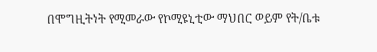በሞግዚትነት የሚመራው የኮሚዩኒቲው ማህበር ወይም የት/ቤቱ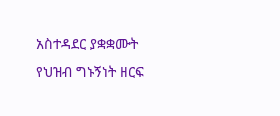አስተዳደር ያቋቋሙት የህዝብ ግኑኝነት ዘርፍ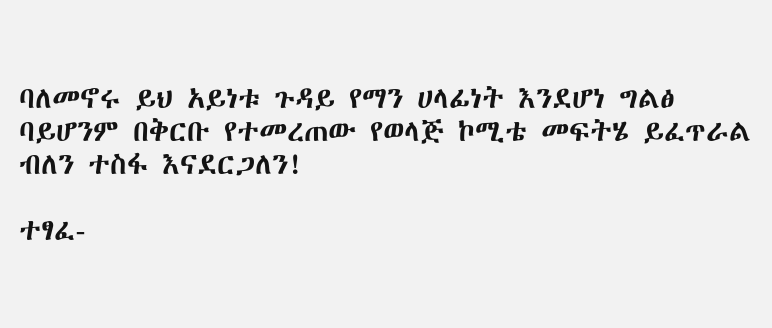ባለመኖሩ ይህ አይነቱ ጉዳይ የማን ሀላፊነት እንደሆነ ግልፅ ባይሆንም በቅርቡ የተመረጠው የወላጅ ኮሚቴ መፍትሄ ይፈጥራል ብለን ተስፋ እናደርጋለን!

ተፃፈ-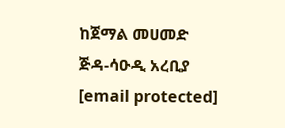ከጀማል መሀመድ
ጅዳ-ሳዑዲ አረቢያ
[email protected]